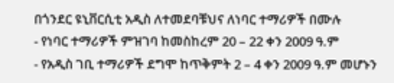በጎንደር ዩኒቨርሲቲ አዲስ ለተመደባቹህና ለነባር ተማሪዎች በሙሉ
- የነባር ተማሪዎች ምዝገባ ከመስከረም 20 – 22 ቀን 2009 ዓ.ም
- የአዲስ ገቢ ተማሪዎች ደግሞ ከጥቅምት 2 – 4 ቀን 2009 ዓ.ም መሆኑን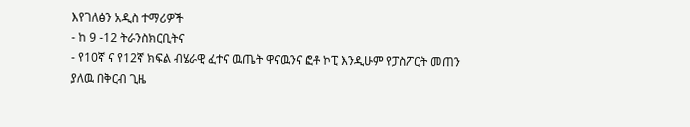እየገለፅን አዲስ ተማሪዎች
- ከ 9 -12 ትራንስክርቢትና
- የ10ኛ ና የ12ኛ ክፍል ብሄራዊ ፈተና ዉጤት ዋናዉንና ፎቶ ኮፒ እንዲሁም የፓስፖርት መጠን ያለዉ በቅርብ ጊዜ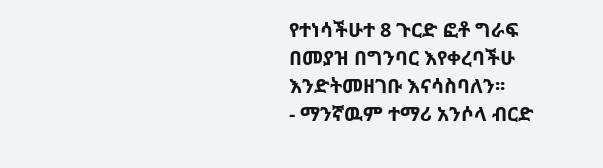የተነሳችሁተ 8 ጉርድ ፎቶ ግራፍ በመያዝ በግንባር እየቀረባችሁ እንድትመዘገቡ እናሳስባለን፡፡
- ማንኛዉም ተማሪ አንሶላ ብርድ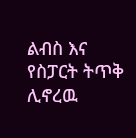ልብስ እና የስፓርት ትጥቅ ሊኖረዉ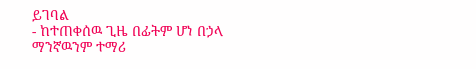ይገባል
- ከተጠቀሰዉ ጊዜ በፊትም ሆነ በኃላ ማንኛዉንም ተማሪ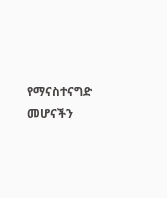የማናስተናግድ መሆናችን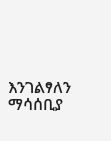እንገልፃለን
ማሳሰቢያ